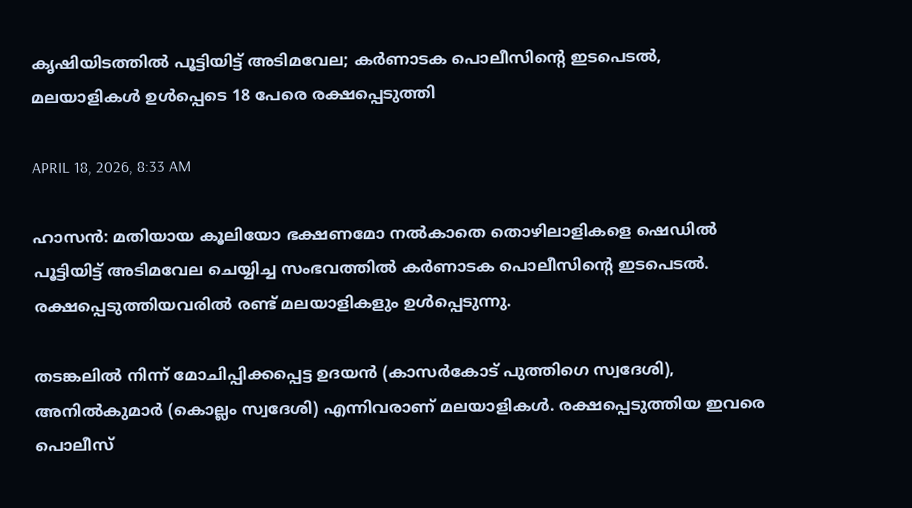കൃഷിയിടത്തില്‍ പൂട്ടിയിട്ട് അടിമവേല; കര്‍ണാടക പൊലീസിന്റെ ഇടപെടല്‍, മലയാളികള്‍ ഉള്‍പ്പെടെ 18 പേരെ രക്ഷപ്പെടുത്തി

APRIL 18, 2026, 8:33 AM

ഹാസന്‍: മതിയായ കൂലിയോ ഭക്ഷണമോ നല്‍കാതെ തൊഴിലാളികളെ ഷെഡില്‍ പൂട്ടിയിട്ട് അടിമവേല ചെയ്യിച്ച സംഭവത്തില്‍ കര്‍ണാടക പൊലീസിന്റെ ഇടപെടല്‍. രക്ഷപ്പെടുത്തിയവരില്‍ രണ്ട് മലയാളികളും ഉള്‍പ്പെടുന്നു.

തടങ്കലില്‍ നിന്ന് മോചിപ്പിക്കപ്പെട്ട ഉദയന്‍ (കാസര്‍കോട് പുത്തിഗെ സ്വദേശി), അനില്‍കുമാര്‍ (കൊല്ലം സ്വദേശി) എന്നിവരാണ് മലയാളികള്‍. രക്ഷപ്പെടുത്തിയ ഇവരെ പൊലീസ്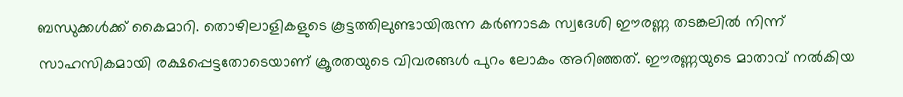ബന്ധുക്കള്‍ക്ക് കൈമാറി. തൊഴിലാളികളുടെ കൂട്ടത്തിലുണ്ടായിരുന്ന കര്‍ണാടക സ്വദേശി ഈരണ്ണ തടങ്കലില്‍ നിന്ന് സാഹസികമായി രക്ഷപ്പെട്ടതോടെയാണ് ക്രൂരതയുടെ വിവരങ്ങള്‍ പുറം ലോകം അറിഞ്ഞത്. ഈരണ്ണയുടെ മാതാവ് നല്‍കിയ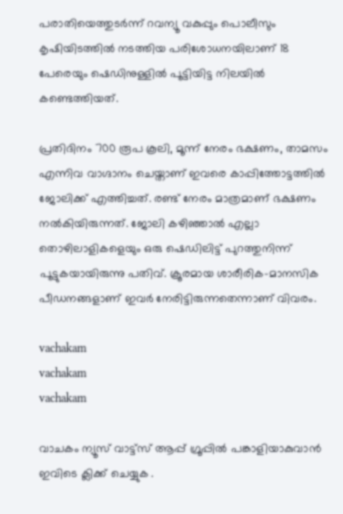പരാതിയെത്തുടര്‍ന്ന് റവന്യൂ വകുപ്പും പൊലീസും കൃഷിയിടത്തില്‍ നടത്തിയ പരിശോധനയിലാണ് 18 പേരെയും ഷെഡിനുള്ളില്‍ പൂട്ടിയിട്ട നിലയില്‍ കണ്ടെത്തിയത്.

പ്രതിദിനം 700 രൂപ കൂലി, മൂന്ന് നേരം ഭക്ഷണം, താമസം എന്നിവ വാഗ്ദാനം ചെയ്താണ് ഇവരെ കാപ്പിത്തോട്ടത്തില്‍ ജോലിക്ക് എത്തിച്ചത്. രണ്ട് നേരം മാത്രമാണ് ഭക്ഷണം നല്‍കിയിരുന്നത്. ജോലി കഴിഞ്ഞാല്‍ എല്ലാ തൊഴിലാളികളെയും ഒരു ഷെഡിലിട്ട് പുറത്തുനിന്ന് പൂട്ടുകയായിരുന്നു പതിവ്. ക്രൂരമായ ശാരീരിക-മാനസിക പീഡനങ്ങളാണ് ഇവര്‍ നേരിട്ടിരുന്നതെന്നാണ് വിവരം.

vachakam
vachakam
vachakam

വാചകം ന്യൂസ് വാട്ട്സ് ആപ്പ് ഗ്രൂപ്പിൽ പങ്കാളിയാകുവാൻ ഇവിടെ ക്ലിക്ക് ചെയ്യുക .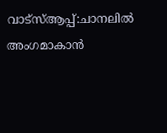വാട്സ്ആപ്പ്:ചാനലിൽ അംഗമാകാൻ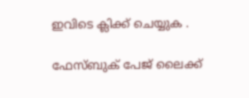ഇവിടെ ക്ലിക്ക് ചെയ്യുക .

ഫേസ്ബുക് പേജ് ലൈക്ക്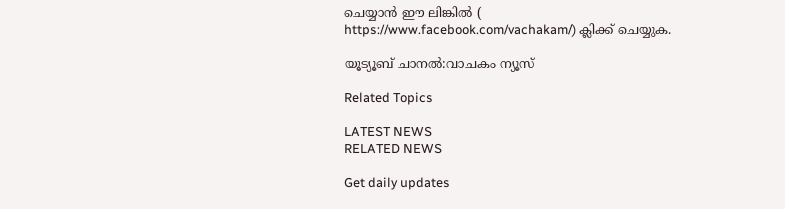ചെയ്യാൻ ഈ ലിങ്കിൽ (
https://www.facebook.com/vachakam/) ക്ലിക്ക് ചെയ്യുക.

യൂട്യൂബ് ചാനൽ:വാചകം ന്യൂസ്

Related Topics

LATEST NEWS
RELATED NEWS

Get daily updates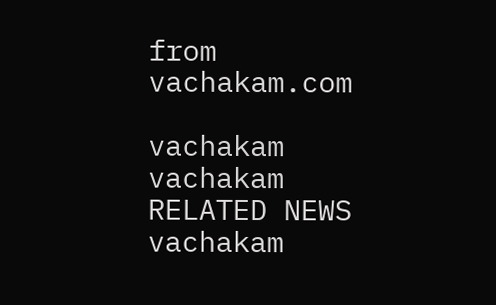from vachakam.com

vachakam
vachakam
RELATED NEWS
vachakam